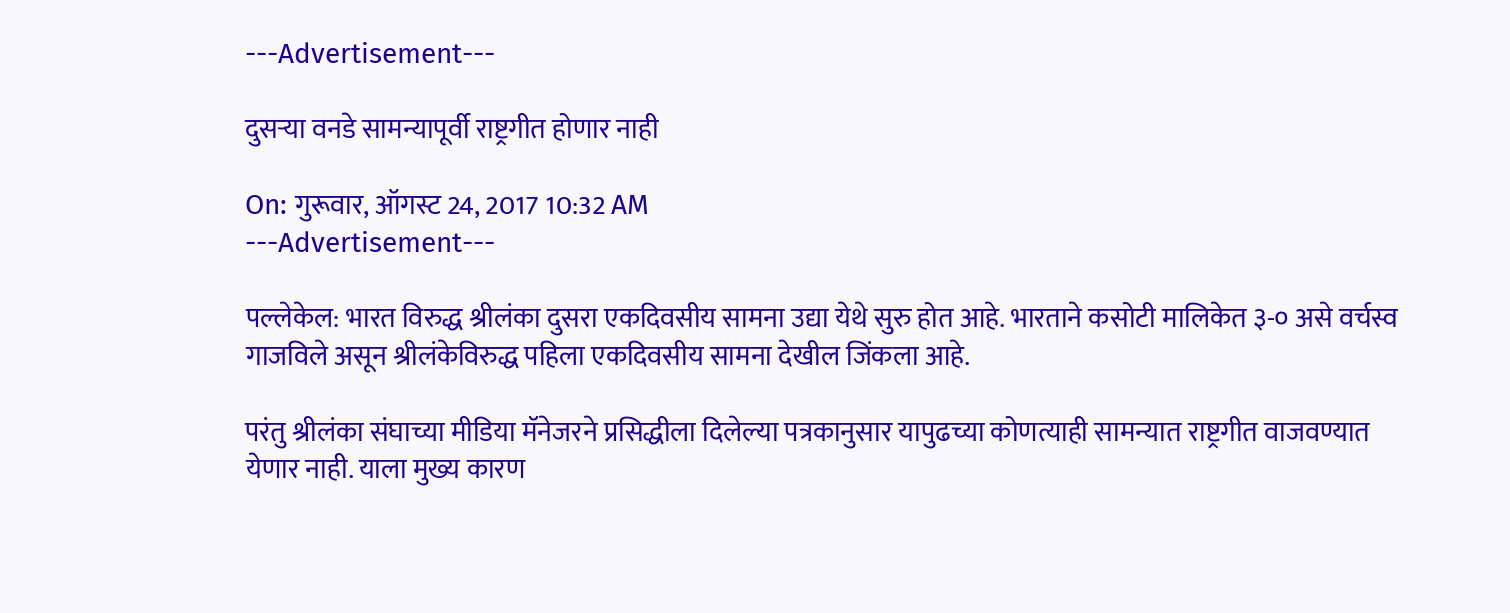---Advertisement---

दुसऱ्या वनडे सामन्यापूर्वी राष्ट्रगीत होणार नाही

On: गुरूवार, ऑगस्ट 24, 2017 10:32 AM
---Advertisement---

पल्लेकेल: भारत विरुद्ध श्रीलंका दुसरा एकदिवसीय सामना उद्या येथे सुरु होत आहे. भारताने कसोटी मालिकेत ३-० असे वर्चस्व गाजविले असून श्रीलंकेविरुद्ध पहिला एकदिवसीय सामना देखील जिंकला आहे.

परंतु श्रीलंका संघाच्या मीडिया मॅनेजरने प्रसिद्धीला दिलेल्या पत्रकानुसार यापुढच्या कोणत्याही सामन्यात राष्ट्रगीत वाजवण्यात येणार नाही. याला मुख्य कारण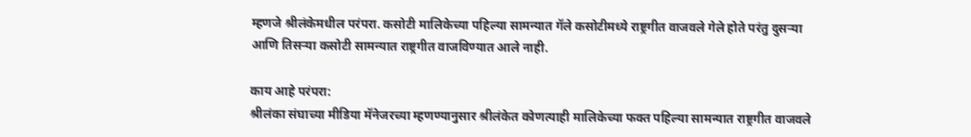म्हणजे श्रीलंकेमधील परंपरा. कसोटी मालिकेच्या पहिल्या सामन्यात गॅले कसोटीमध्ये राष्ट्रगीत वाजवले गेले होते परंतु दुसऱ्या आणि तिसऱ्या कसोटी सामन्यात राष्ट्रगीत वाजविण्यात आले नाही.

काय आहे परंपरा:
श्रीलंका संघाच्या मीडिया मॅनेजरच्या म्हणण्यानुसार श्रीलंकेत कोणत्याही मालिकेच्या फक्त पहिल्या सामन्यात राष्ट्रगीत वाजवले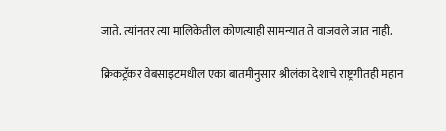जाते. त्यांनतर त्या मालिकेतील कोणत्याही सामन्यात ते वाजवले जात नाही.

क्रिकट्रॅकर वेबसाइटमधील एका बातमीनुसार श्रीलंका देशाचे राष्ट्रगीतही महान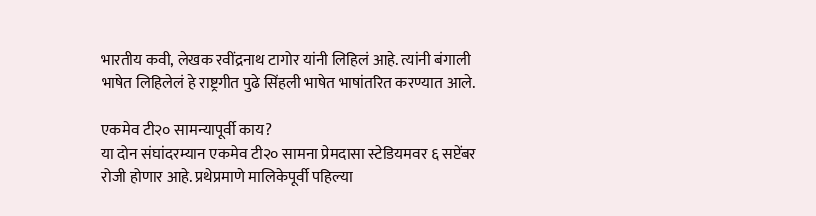भारतीय कवी, लेखक रवींद्रनाथ टागोर यांनी लिहिलं आहे. त्यांनी बंगाली भाषेत लिहिलेलं हे राष्ट्रगीत पुढे सिंहली भाषेत भाषांतरित करण्यात आले.

एकमेव टी२० सामन्यापूर्वी काय?
या दोन संघांदरम्यान एकमेव टी२० सामना प्रेमदासा स्टेडियमवर ६ सप्टेंबर रोजी होणार आहे. प्रथेप्रमाणे मालिकेपूर्वी पहिल्या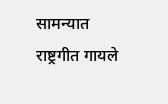सामन्यात राष्ट्रगीत गायले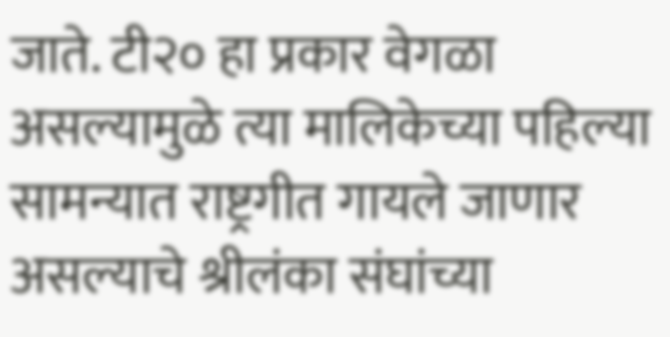जाते. टी२० हा प्रकार वेगळा असल्यामुळे त्या मालिकेच्या पहिल्या सामन्यात राष्ट्रगीत गायले जाणार असल्याचे श्रीलंका संघांच्या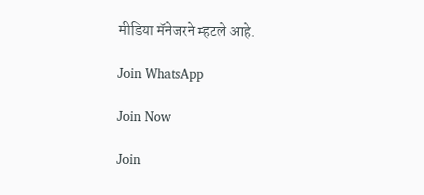मीडिया मॅनेजरने म्हटले आहे.

Join WhatsApp

Join Now

Join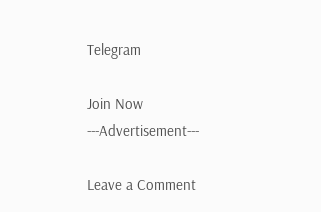Telegram

Join Now
---Advertisement---

Leave a Comment